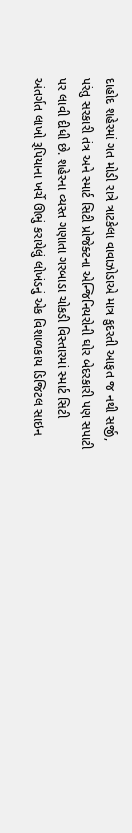દાહોદ શહેરમાં ગત મોડી રાત્રે ત્રાટકેલા વાવાઝોડાએ માત્ર કુદરતી આફત જ નથી સર્જી, પરંતુ સરકારી તંત્ર અને સ્માર્ટ સિટી પ્રોજેક્ટના એન્જિનિયરોની ઘોર બેદરકારી પણ સપાટી પર લાવી દીધી છે. શહેરના વ્યસ્ત ગણાતા ગરબાડા ચોકડી વિસ્તારમાં સ્માર્ટ સિટી અંતર્ગત લાખો રૂપિયાના ખર્ચે ઊભું કરાયેલું લોખંડનું એક વિશાળકાય ડિજિટલ સાઇન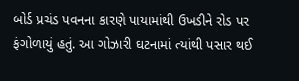બોર્ડ પ્રચંડ પવનના કારણે પાયામાંથી ઉખડીને રોડ પર ફંગોળાયું હતું. આ ગોઝારી ઘટનામાં ત્યાંથી પસાર થઈ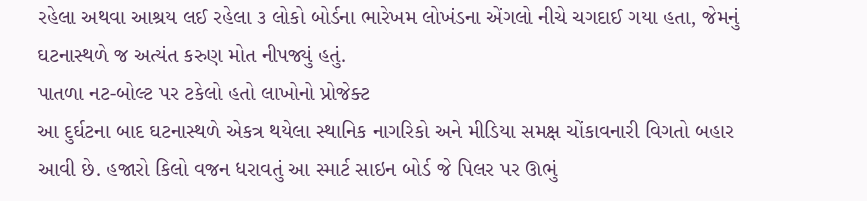રહેલા અથવા આશ્રય લઈ રહેલા ૩ લોકો બોર્ડના ભારેખમ લોખંડના એંગલો નીચે ચગદાઈ ગયા હતા, જેમનું ઘટનાસ્થળે જ અત્યંત કરુણ મોત નીપજ્યું હતું.
પાતળા નટ-બોલ્ટ પર ટકેલો હતો લાખોનો પ્રોજેક્ટ
આ દુર્ઘટના બાદ ઘટનાસ્થળે એકત્ર થયેલા સ્થાનિક નાગરિકો અને મીડિયા સમક્ષ ચોંકાવનારી વિગતો બહાર આવી છે. હજારો કિલો વજન ધરાવતું આ સ્માર્ટ સાઇન બોર્ડ જે પિલર પર ઊભું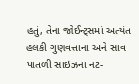હતું, તેના જોઈન્ટ્સમાં અત્યંત હલકી ગુણવત્તાના અને સાવ પાતળી સાઇઝના નટ-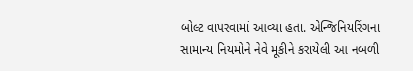બોલ્ટ વાપરવામાં આવ્યા હતા. એન્જિનિયરિંગના સામાન્ય નિયમોને નેવે મૂકીને કરાયેલી આ નબળી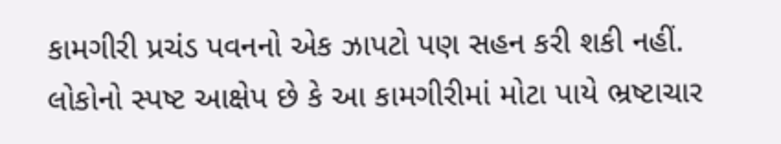કામગીરી પ્રચંડ પવનનો એક ઝાપટો પણ સહન કરી શકી નહીં. લોકોનો સ્પષ્ટ આક્ષેપ છે કે આ કામગીરીમાં મોટા પાયે ભ્રષ્ટાચાર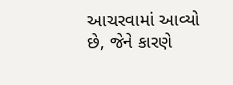આચરવામાં આવ્યો છે, જેને કારણે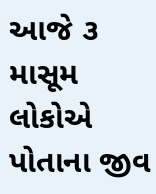આજે ૩ માસૂમ લોકોએ પોતાના જીવ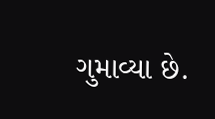ગુમાવ્યા છે.